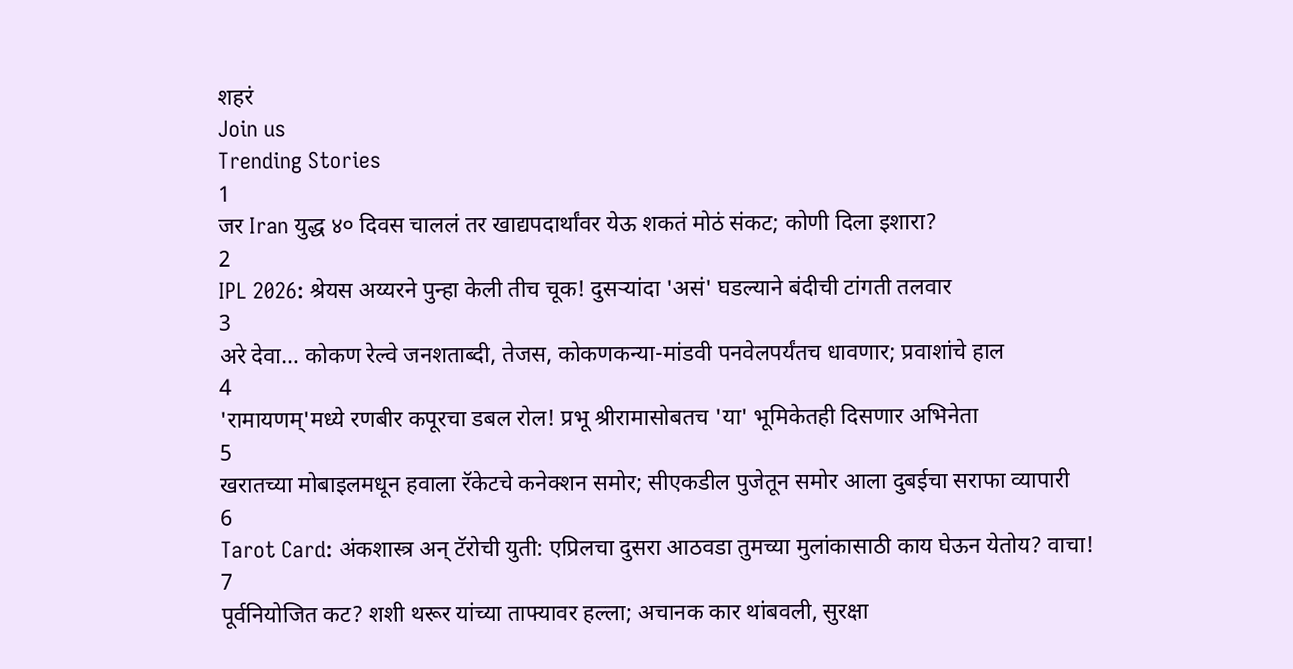शहरं
Join us
Trending Stories
1
जर Iran युद्ध ४० दिवस चाललं तर खाद्यपदार्थांवर येऊ शकतं मोठं संकट; कोणी दिला इशारा?
2
IPL 2026: श्रेयस अय्यरने पुन्हा केली तीच चूक! दुसऱ्यांदा 'असं' घडल्याने बंदीची टांगती तलवार
3
अरे देवा… कोकण रेल्वे जनशताब्दी, तेजस, कोकणकन्या-मांडवी पनवेलपर्यंतच धावणार; प्रवाशांचे हाल
4
'रामायणम्'मध्ये रणबीर कपूरचा डबल रोल! प्रभू श्रीरामासोबतच 'या' भूमिकेतही दिसणार अभिनेता
5
खरातच्या मोबाइलमधून हवाला रॅकेटचे कनेक्शन समोर; सीएकडील पुजेतून समोर आला दुबईचा सराफा व्यापारी
6
Tarot Card: अंकशास्त्र अन् टॅरोची युती: एप्रिलचा दुसरा आठवडा तुमच्या मुलांकासाठी काय घेऊन येतोय? वाचा!
7
पूर्वनियोजित कट? शशी थरूर यांच्या ताफ्यावर हल्ला; अचानक कार थांबवली, सुरक्षा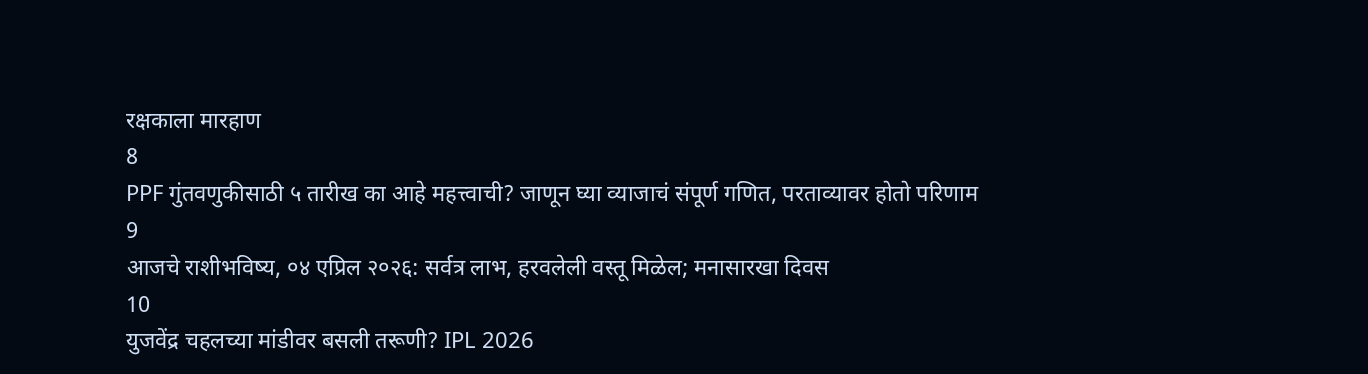रक्षकाला मारहाण
8
PPF गुंतवणुकीसाठी ५ तारीख का आहे महत्त्वाची? जाणून घ्या व्याजाचं संपूर्ण गणित, परताव्यावर होतो परिणाम
9
आजचे राशीभविष्य, ०४ एप्रिल २०२६: सर्वत्र लाभ, हरवलेली वस्तू मिळेल; मनासारखा दिवस
10
युजवेंद्र चहलच्या मांडीवर बसली तरूणी? IPL 2026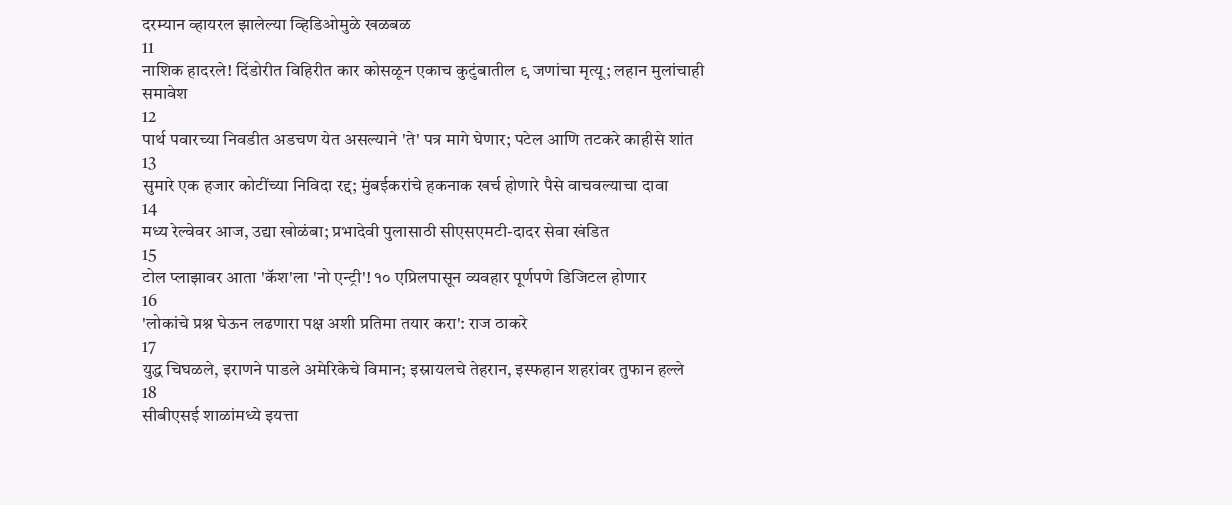दरम्यान व्हायरल झालेल्या व्हिडिओमुळे खळबळ
11
नाशिक हादरले! दिंडोरीत विहिरीत कार कोसळून एकाच कुटुंबातील ९ जणांचा मृत्यू; लहान मुलांचाही समावेश
12
पार्थ पवारच्या निवडीत अडचण येत असल्याने 'ते' पत्र मागे घेणार; पटेल आणि तटकरे काहीसे शांत
13
सुमारे एक हजार कोटींच्या निविदा रद्द; मुंबईकरांचे हकनाक खर्च होणारे पैसे वाचवल्याचा दावा
14
मध्य रेल्वेवर आज, उद्या खोळंबा; प्रभादेवी पुलासाठी सीएसएमटी-दादर सेवा खंडित
15
टोल प्लाझावर आता 'कॅश'ला 'नो एन्ट्री'! १० एप्रिलपासून व्यवहार पूर्णपणे डिजिटल होणार
16
'लोकांचे प्रश्न घेऊन लढणारा पक्ष अशी प्रतिमा तयार करा': राज ठाकरे
17
युद्ध चिघळले, इराणने पाडले अमेरिकेचे विमान; इस्रायलचे तेहरान, इस्फहान शहरांवर तुफान हल्ले
18
सीबीएसई शाळांमध्ये इयत्ता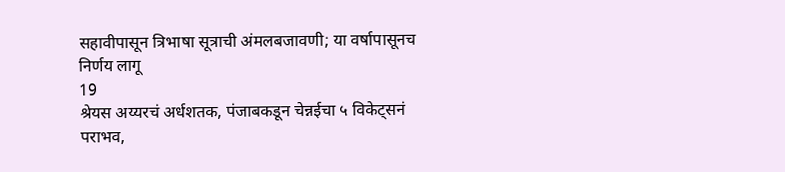सहावीपासून त्रिभाषा सूत्राची अंमलबजावणी; या वर्षापासूनच निर्णय लागू
19
श्रेयस अय्यरचं अर्धशतक, पंजाबकडून चेन्नईचा ५ विकेट्सनं पराभव,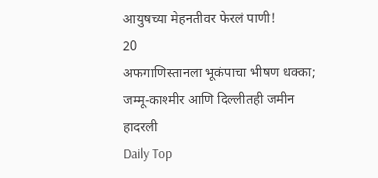आयुषच्या मेहनतीवर फेरलं पाणी!
20
अफगाणिस्तानला भूकंपाचा भीषण धक्का; जम्मू-काश्मीर आणि दिल्लीतही जमीन हादरली
Daily Top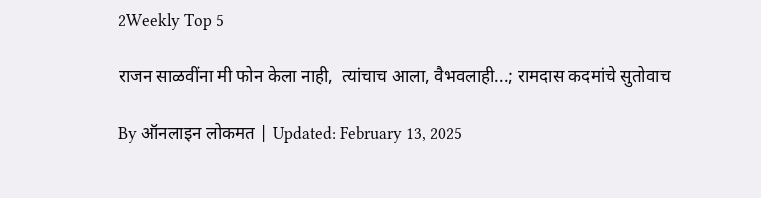2Weekly Top 5

राजन साळवींना मी फोन केला नाही,  त्यांचाच आला, वैभवलाही...; रामदास कदमांचे सुतोवाच

By ऑनलाइन लोकमत | Updated: February 13, 2025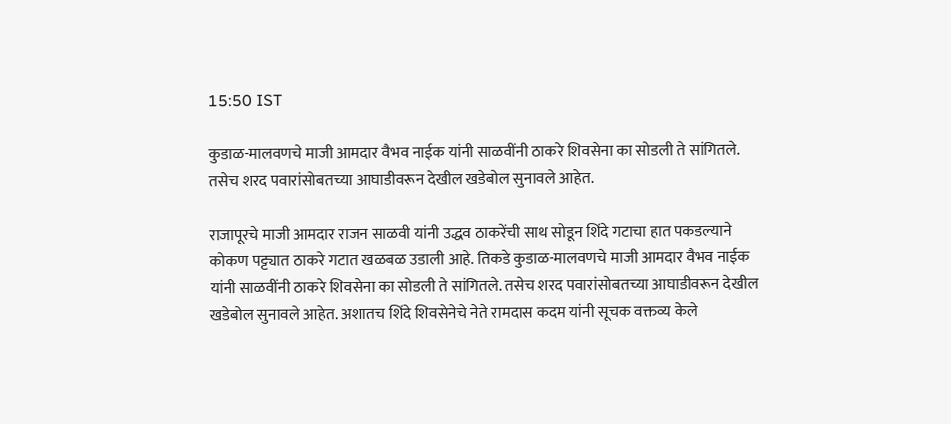15:50 IST

कुडाळ-मालवणचे माजी आमदार वैभव नाईक यांनी साळवींनी ठाकरे शिवसेना का सोडली ते सांगितले. तसेच शरद पवारांसोबतच्या आघाडीवरून देखील खडेबोल सुनावले आहेत.

राजापूरचे माजी आमदार राजन साळवी यांनी उद्धव ठाकरेंची साथ सोडून शिंदे गटाचा हात पकडल्याने कोकण पट्ट्यात ठाकरे गटात खळबळ उडाली आहे. तिकडे कुडाळ-मालवणचे माजी आमदार वैभव नाईक यांनी साळवींनी ठाकरे शिवसेना का सोडली ते सांगितले. तसेच शरद पवारांसोबतच्या आघाडीवरून देखील खडेबोल सुनावले आहेत. अशातच शिंदे शिवसेनेचे नेते रामदास कदम यांनी सूचक वक्तव्य केले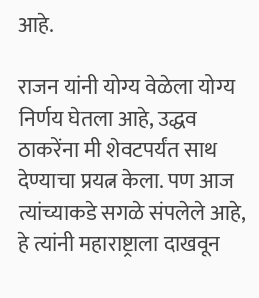आहे.

राजन यांनी योग्य वेळेला योग्य निर्णय घेतला आहे, उद्धव ठाकरेंना मी शेवटपर्यंत साथ देण्याचा प्रयत्न केला. पण आज त्यांच्याकडे सगळे संपलेले आहे, हे त्यांनी महाराष्ट्राला दाखवून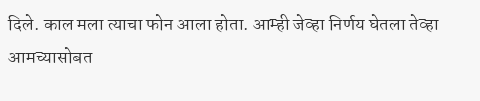दिले. काल मला त्याचा फोन आला होता. आम्ही जेव्हा निर्णय घेतला तेव्हा आमच्यासोबत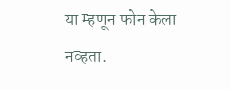या म्हणून फोन केला नव्हता.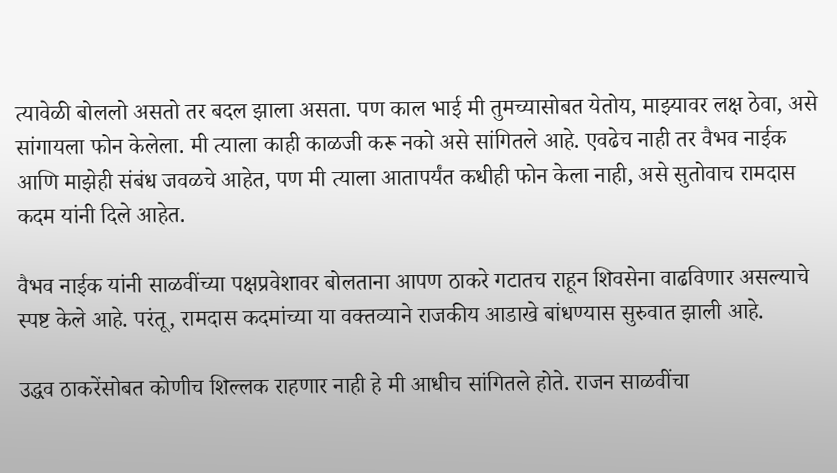त्यावेळी बोललो असतो तर बदल झाला असता. पण काल भाई मी तुमच्यासोबत येतोय, माझ्यावर लक्ष ठेवा, असे सांगायला फोन केलेला. मी त्याला काही काळजी करू नको असे सांगितले आहे. एवढेच नाही तर वैभव नाईक आणि माझेही संबंध जवळचे आहेत, पण मी त्याला आतापर्यंत कधीही फोन केला नाही, असे सुतोवाच रामदास कदम यांनी दिले आहेत.

वैभव नाईक यांनी साळवींच्या पक्षप्रवेशावर बोलताना आपण ठाकरे गटातच राहून शिवसेना वाढविणार असल्याचे स्पष्ट केले आहे. परंतू, रामदास कदमांच्या या वक्तव्याने राजकीय आडाखे बांधण्यास सुरुवात झाली आहे.

उद्धव ठाकरेंसोबत कोणीच शिल्लक राहणार नाही हे मी आधीच सांगितले होते. राजन साळवींचा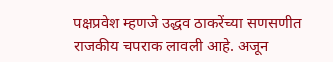पक्षप्रवेश म्हणजे उद्धव ठाकरेंच्या सणसणीत राजकीय चपराक लावली आहे. अजून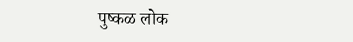पुष्कळ लोक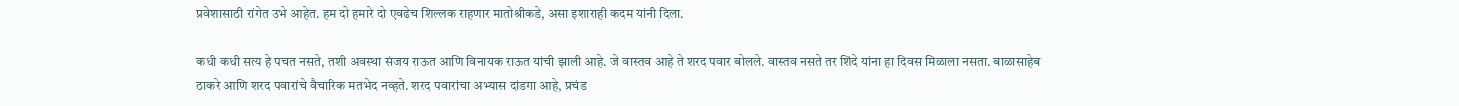प्रवेशासाठी रांगेत उभे आहेत. हम दो हमारे दो एवढेच शिल्लक राहणार मातोश्रीकडे, असा इशाराही कदम यांनी दिला.

कधी कधी सत्य हे पचत नसते, तशी अवस्था संजय राऊत आणि विनायक राऊत यांची झाली आहे. जे वास्तव आहे ते शरद पवार बोलले. वास्तव नसते तर शिंदे यांना हा दिवस मिळाला नसता. बाळासाहेब ठाकरे आणि शरद पवारांचे वैचारिक मतभेद नव्हते. शरद पवारांचा अभ्यास दांडगा आहे, प्रचंड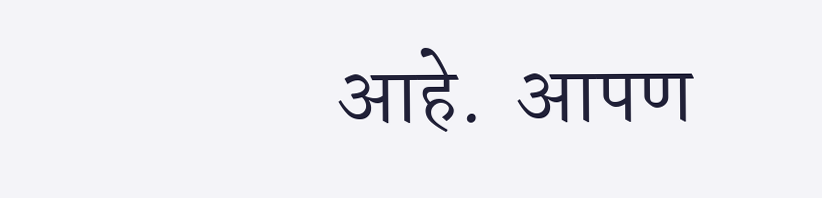आहे.  आपण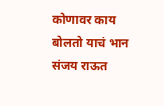कोणावर काय बोलतो याचं भान संजय राऊत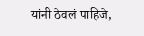यांनी ठेवलं पाहिजे,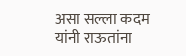असा सल्ला कदम यांनी राऊतांना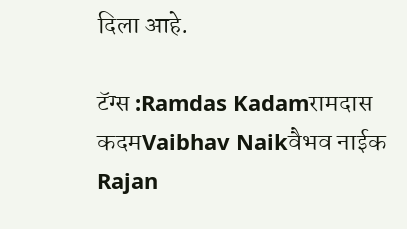दिला आहे.

टॅग्स :Ramdas Kadamरामदास कदमVaibhav Naikवैभव नाईक Rajan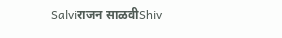Salviराजन साळवीShiv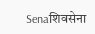Senaशिवसेना